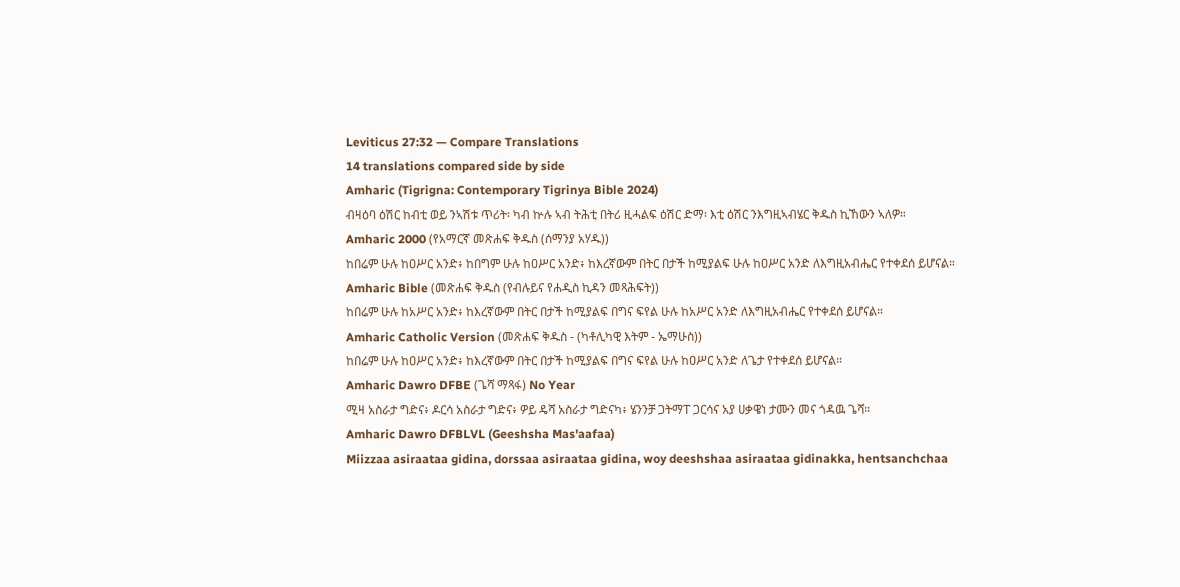Leviticus 27:32 — Compare Translations
14 translations compared side by side
Amharic (Tigrigna: Contemporary Tigrinya Bible 2024)
ብዛዕባ ዕሽር ከብቲ ወይ ንኣሽቱ ጥሪት፡ ካብ ኵሉ ኣብ ትሕቲ በትሪ ዚሓልፍ ዕሽር ድማ፡ እቲ ዕሽር ንእግዚኣብሄር ቅዱስ ኪኸውን ኣለዎ።
Amharic 2000 (የአማርኛ መጽሐፍ ቅዱስ (ሰማንያ አሃዱ))
ከበሬም ሁሉ ከዐሥር አንድ፥ ከበግም ሁሉ ከዐሥር አንድ፥ ከእረኛውም በትር በታች ከሚያልፍ ሁሉ ከዐሥር አንድ ለእግዚአብሔር የተቀደሰ ይሆናል።
Amharic Bible (መጽሐፍ ቅዱስ (የብሉይና የሐዲስ ኪዳን መጻሕፍት))
ከበሬም ሁሉ ከአሥር አንድ፥ ከእረኛውም በትር በታች ከሚያልፍ በግና ፍየል ሁሉ ከአሥር አንድ ለእግዚአብሔር የተቀደሰ ይሆናል።
Amharic Catholic Version (መጽሐፍ ቅዱስ - (ካቶሊካዊ እትም - ኤማሁስ))
ከበሬም ሁሉ ከዐሥር አንድ፥ ከእረኛውም በትር በታች ከሚያልፍ በግና ፍየል ሁሉ ከዐሥር አንድ ለጌታ የተቀደሰ ይሆናል።
Amharic Dawro DFBE (ጌሻ ማጻፋ) No Year
ሚዛ አስራታ ግድና፥ ዶርሳ አስራታ ግድና፥ ዎይ ዴሻ አስራታ ግድናካ፥ ሄንንቻ ጋትማፐ ጋርሳና አያ ሀቃዌነ ታሙን መና ጎዳዉ ጌሻ።
Amharic Dawro DFBLVL (Geeshsha Mas'aafaa)
Miizzaa asiraataa gidina, dorssaa asiraataa gidina, woy deeshshaa asiraataa gidinakka, hentsanchchaa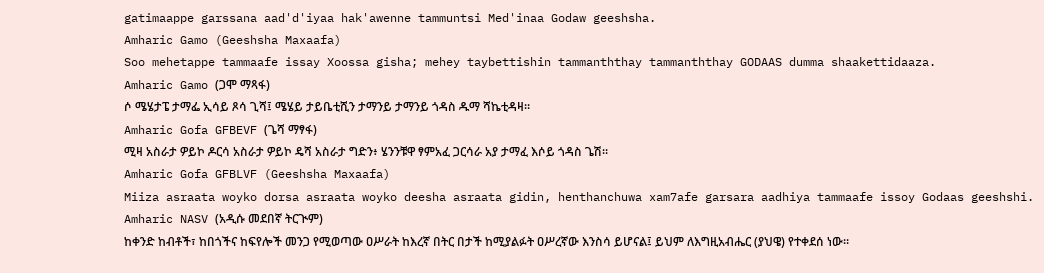gatimaappe garssana aad'd'iyaa hak'awenne tammuntsi Med'inaa Godaw geeshsha.
Amharic Gamo (Geeshsha Maxaafa)
Soo mehetappe tammaafe issay Xoossa gisha; mehey taybettishin tammanththay tammanththay GODAAS dumma shaakettidaaza.
Amharic Gamo (ጋሞ ማጻፋ)
ሶ ሜሄታፔ ታማፌ ኢሳይ ጾሳ ጊሻ፤ ሜሄይ ታይቤቲሺን ታማንይ ታማንይ ጎዳስ ዱማ ሻኬቲዳዛ።
Amharic Gofa GFBEVF (ጌሻ ማፃፋ)
ሚዛ አስራታ ዎይኮ ዶርሳ አስራታ ዎይኮ ዴሻ አስራታ ግድን፥ ሄንንቹዋ ፃምአፈ ጋርሳራ አያ ታማፈ እሶይ ጎዳስ ጌሽ።
Amharic Gofa GFBLVF (Geeshsha Maxaafa)
Miiza asraata woyko dorsa asraata woyko deesha asraata gidin, henthanchuwa xam7afe garsara aadhiya tammaafe issoy Godaas geeshshi.
Amharic NASV (አዲሱ መደበኛ ትርጒም)
ከቀንድ ከብቶች፣ ከበጎችና ከፍየሎች መንጋ የሚወጣው ዐሥራት ከእረኛ በትር በታች ከሚያልፉት ዐሥረኛው እንስሳ ይሆናል፤ ይህም ለእግዚአብሔር (ያህዌ) የተቀደሰ ነው።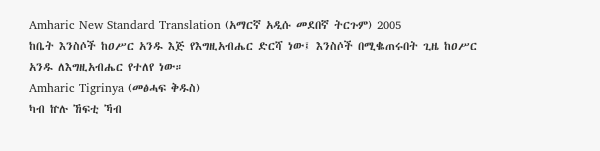Amharic New Standard Translation (አማርኛ አዲሱ መደበኛ ትርጉም) 2005
ከቤት እንስሶች ከዐሥር አንዱ እጅ የእግዚአብሔር ድርሻ ነው፤ እንስሶች በሚቈጠሩበት ጊዜ ከዐሥር አንዱ ለእግዚአብሔር የተለየ ነው።
Amharic Tigrinya (መፅሓፍ ቅዱስ)
ካብ ኵሉ ኸፍቲ ኻብ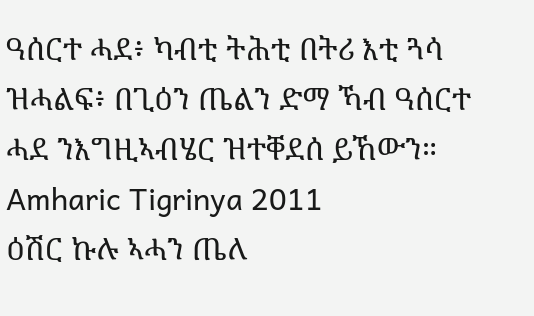ዓሰርተ ሓደ፥ ካብቲ ትሕቲ በትሪ እቲ ጓሳ ዝሓልፍ፥ በጊዕን ጤልን ድማ ኻብ ዓሰርተ ሓደ ንእግዚኣብሄር ዝተቐደሰ ይኸውን።
Amharic Tigrinya 2011
ዕሽር ኩሉ ኣሓን ጤለ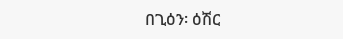በጊዕን፡ ዕሽር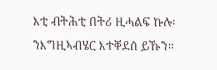እቲ ብትሕቲ በትሪ ዚሓልፍ ኩሉ፡ ንእግዚኣብሄር እተቐደሰ ይኹን።